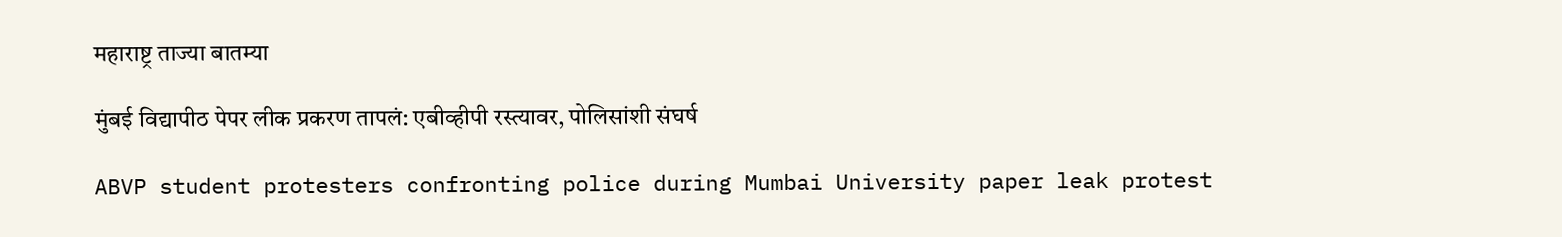महाराष्ट्र ताज्या बातम्या

मुंबई विद्यापीठ पेपर लीक प्रकरण तापलं: एबीव्हीपी रस्त्यावर, पोलिसांशी संघर्ष

ABVP student protesters confronting police during Mumbai University paper leak protest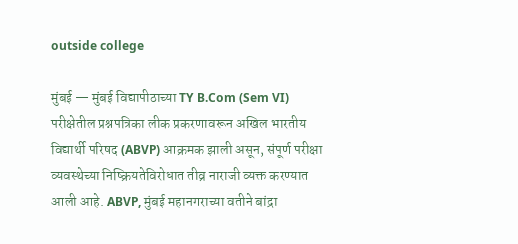outside college

मुंबई — मुंबई विद्यापीठाच्या TY B.Com (Sem VI) परीक्षेतील प्रश्नपत्रिका लीक प्रकरणावरून अखिल भारतीय विद्यार्थी परिषद (ABVP) आक्रमक झाली असून, संपूर्ण परीक्षा व्यवस्थेच्या निष्क्रियतेविरोधात तीव्र नाराजी व्यक्त करण्यात आली आहे. ABVP, मुंबई महानगराच्या वतीने बांद्रा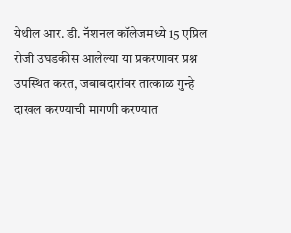येथील आर. डी. नॅशनल कॉलेजमध्ये 15 एप्रिल रोजी उघडकीस आलेल्या या प्रकरणावर प्रश्न उपस्थित करत, जबाबदारांवर तात्काळ गुन्हे दाखल करण्याची मागणी करण्यात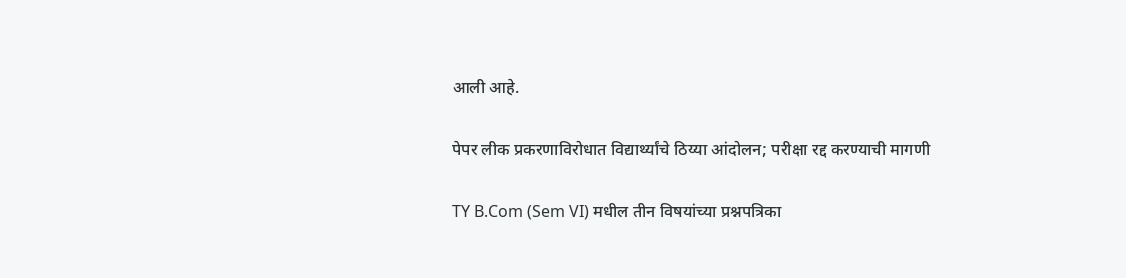आली आहे.

पेपर लीक प्रकरणाविरोधात विद्यार्थ्यांचे ठिय्या आंदोलन; परीक्षा रद्द करण्याची मागणी

TY B.Com (Sem VI) मधील तीन विषयांच्या प्रश्नपत्रिका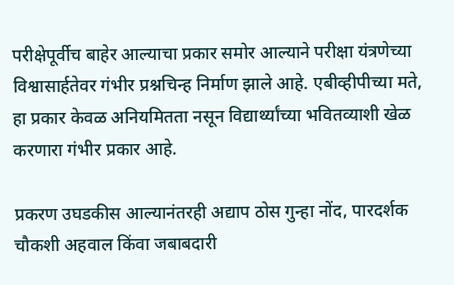परीक्षेपूर्वीच बाहेर आल्याचा प्रकार समोर आल्याने परीक्षा यंत्रणेच्या विश्वासार्हतेवर गंभीर प्रश्नचिन्ह निर्माण झाले आहे. एबीव्हीपीच्या मते, हा प्रकार केवळ अनियमितता नसून विद्यार्थ्यांच्या भवितव्याशी खेळ करणारा गंभीर प्रकार आहे.

प्रकरण उघडकीस आल्यानंतरही अद्याप ठोस गुन्हा नोंद, पारदर्शक चौकशी अहवाल किंवा जबाबदारी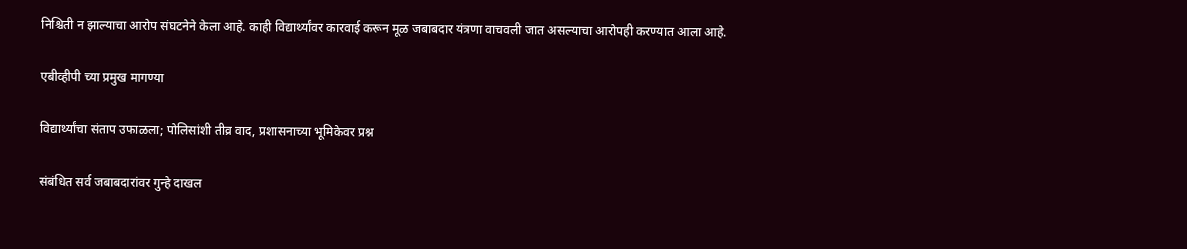निश्चिती न झाल्याचा आरोप संघटनेने केला आहे. काही विद्यार्थ्यांवर कारवाई करून मूळ जबाबदार यंत्रणा वाचवली जात असल्याचा आरोपही करण्यात आला आहे.

एबीव्हीपी च्या प्रमुख मागण्या

विद्यार्थ्यांचा संताप उफाळला; पोलिसांशी तीव्र वाद, प्रशासनाच्या भूमिकेवर प्रश्न

संबंधित सर्व जबाबदारांवर गुन्हे दाखल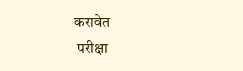करावेत
 परीक्षा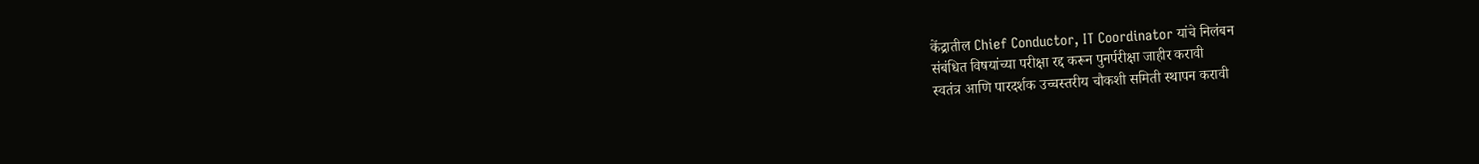केंद्रातील Chief Conductor, IT Coordinator यांचे निलंबन
संबंधित विषयांच्या परीक्षा रद्द करून पुनर्परीक्षा जाहीर करावी
स्वतंत्र आणि पारदर्शक उच्चस्तरीय चौकशी समिती स्थापन करावी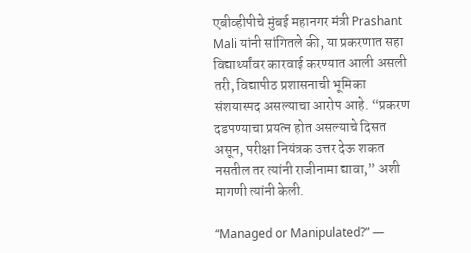एबीव्हीपीचे मुंबई महानगर मंत्री Prashant Mali यांनी सांगितले की, या प्रकरणात सहा विद्यार्थ्यांवर कारवाई करण्यात आली असली तरी, विद्यापीठ प्रशासनाची भूमिका संशयास्पद असल्याचा आरोप आहे. “प्रकरण दडपण्याचा प्रयत्न होत असल्याचे दिसत असून, परीक्षा नियंत्रक उत्तर देऊ शकत नसतील तर त्यांनी राजीनामा द्यावा,” अशी मागणी त्यांनी केली.

“Managed or Manipulated?” —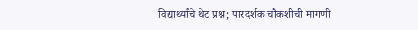विद्यार्थ्यांचे थेट प्रश्न; पारदर्शक चौकशीची मागणी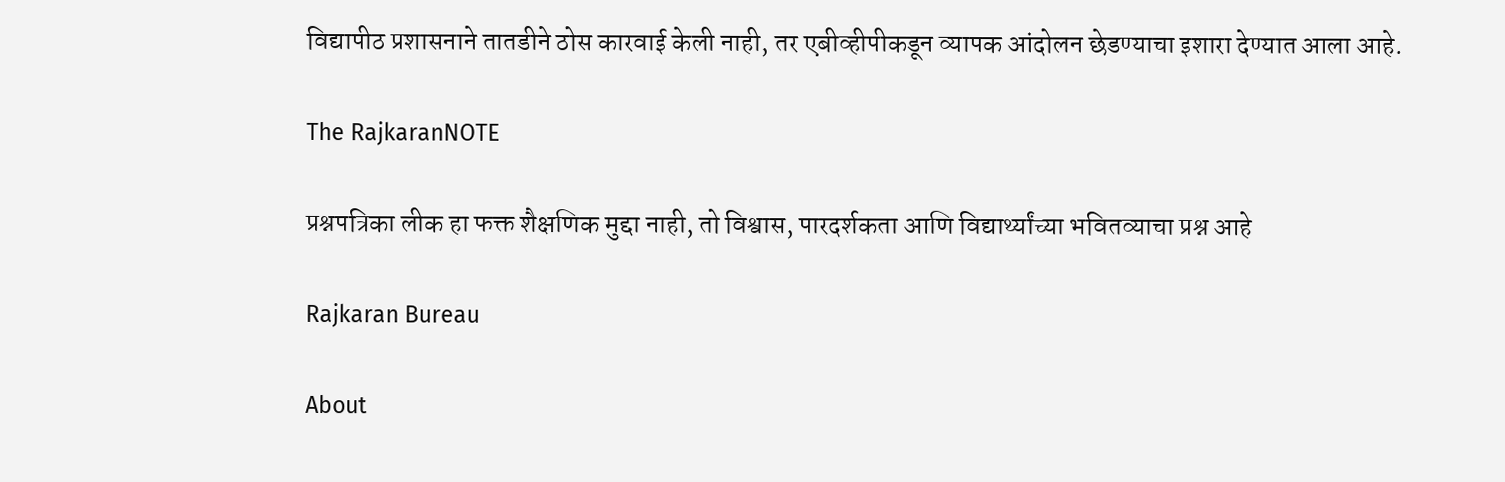विद्यापीठ प्रशासनाने तातडीने ठोस कारवाई केली नाही, तर एबीव्हीपीकडून व्यापक आंदोलन छेडण्याचा इशारा देण्यात आला आहे.

The RajkaranNOTE

प्रश्नपत्रिका लीक हा फक्त शैक्षणिक मुद्दा नाही, तो विश्वास, पारदर्शकता आणि विद्यार्थ्यांच्या भवितव्याचा प्रश्न आहे

Rajkaran Bureau

About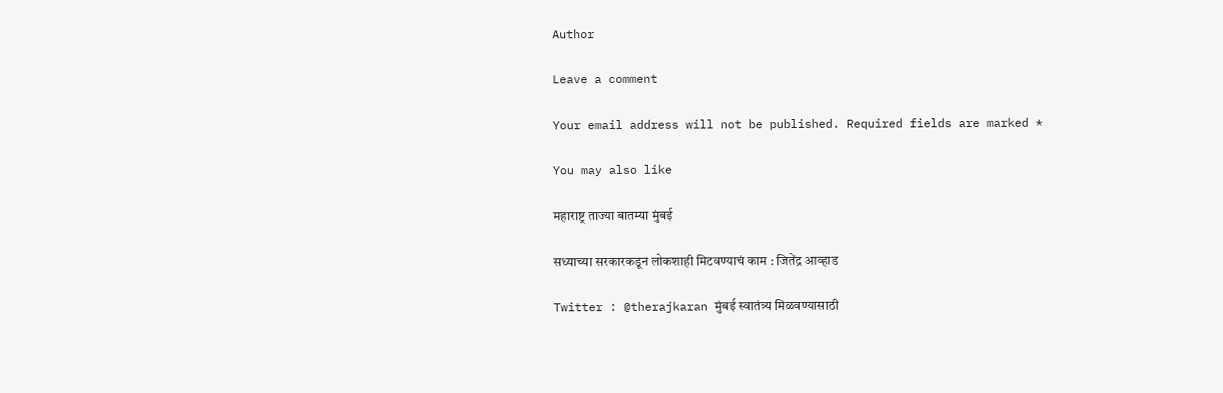Author

Leave a comment

Your email address will not be published. Required fields are marked *

You may also like

महाराष्ट्र ताज्या बातम्या मुंबई

सध्याच्या सरकारकडून लोकशाही मिटवण्याचं काम : जितेंद्र आव्हाड

Twitter : @therajkaran मुंबई स्वातंत्र्य मिळवण्यासाठी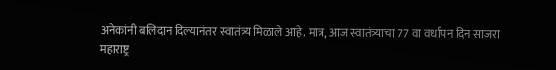अनेकांनी बलिदान दिल्यानंतर स्वातंत्र्य मिळाले आहे. मात्र, आज स्वातंत्र्याचा 77 वा वर्धापन दिन साजरा
महाराष्ट्र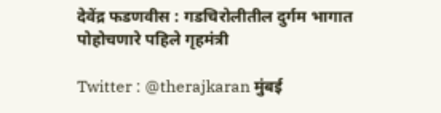देवेंद्र फडणवीस : गडचिरोलीतील दुर्गम भागात पोहोचणारे पहिले गृहमंत्री

Twitter : @therajkaran मुंबई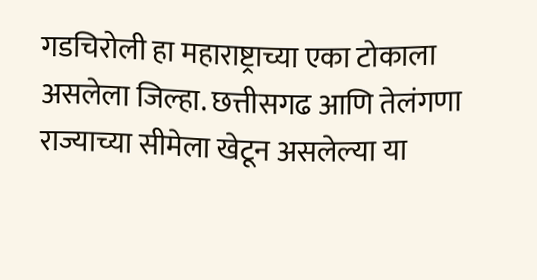गडचिरोली हा महाराष्ट्राच्या एका टोकाला असलेला जिल्हा. छत्तीसगढ आणि तेलंगणा राज्याच्या सीमेला खेटून असलेल्या या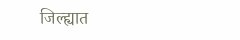जिल्ह्यात